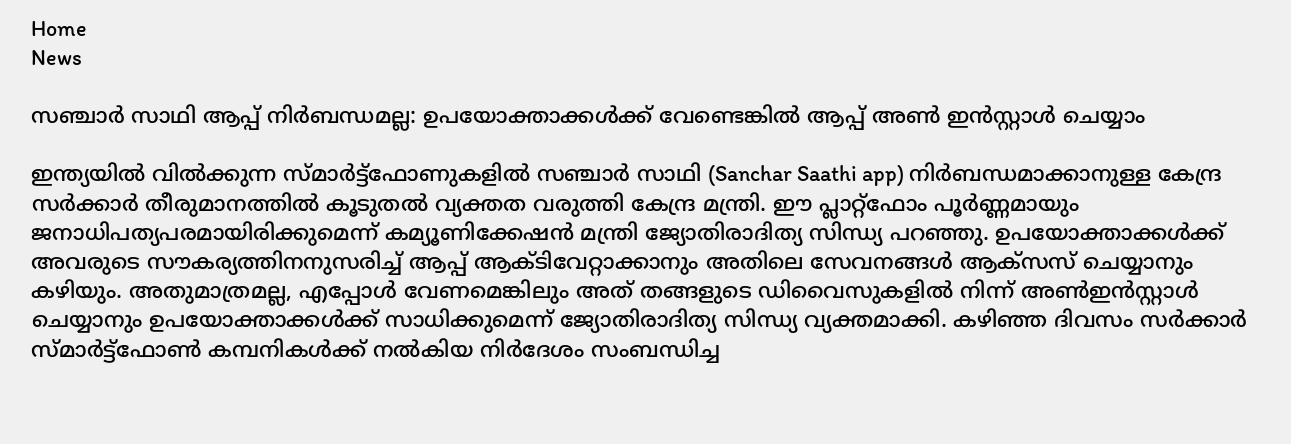Home
News

സഞ്ചാർ സാഥി ആപ്പ് നിർബന്ധമല്ല: ഉപയോക്താക്കൾക്ക് വേണ്ടെങ്കിൽ ആപ്പ് അ‌ൺ ഇൻസ്റ്റാൾ ചെയ്യാം

ഇന്ത്യയിൽ വിൽക്കുന്ന സ്മാർട്ട്ഫോണുകളിൽ സഞ്ചാർ സാഥി (Sanchar Saathi app) നിർബന്ധമാക്കാനുള്ള കേന്ദ്ര സർക്കാർ തീരുമാനത്തിൽ കൂടുതൽ വ്യക്തത വരുത്തി കേന്ദ്ര മന്ത്രി. ഈ പ്ലാറ്റ്‌ഫോം പൂർണ്ണമായും ജനാധിപത്യപരമായിരിക്കുമെന്ന് കമ്യൂണിക്കേഷൻ മന്ത്രി ജ്യോതിരാദിത്യ സിന്ധ്യ പറഞ്ഞു. ഉപയോക്താക്കൾക്ക് അവരുടെ സൗകര്യത്തിനനുസരിച്ച് ആപ്പ് ആക്ടിവേറ്റാക്കാനും അതിലെ സേവനങ്ങൾ ആക്‌സസ് ചെയ്യാനും കഴിയും. അ‌തുമാത്രമല്ല, എപ്പോൾ വേണമെങ്കിലും അത് തങ്ങളുടെ ഡിവൈസുകളിൽ നിന്ന് അ‌ൺഇൻസ്റ്റാൾ ചെയ്യാനും ഉപയോക്താക്കൾക്ക് സാധിക്കുമെന്ന് ജ്യോതിരാദിത്യ സിന്ധ്യ വ്യക്തമാക്കി. കഴിഞ്ഞ ദിവസം സർക്കാർ സ്മാർട്ട്ഫോൺ കമ്പനികൾക്ക് നൽകിയ നിർദേശം സംബന്ധിച്ച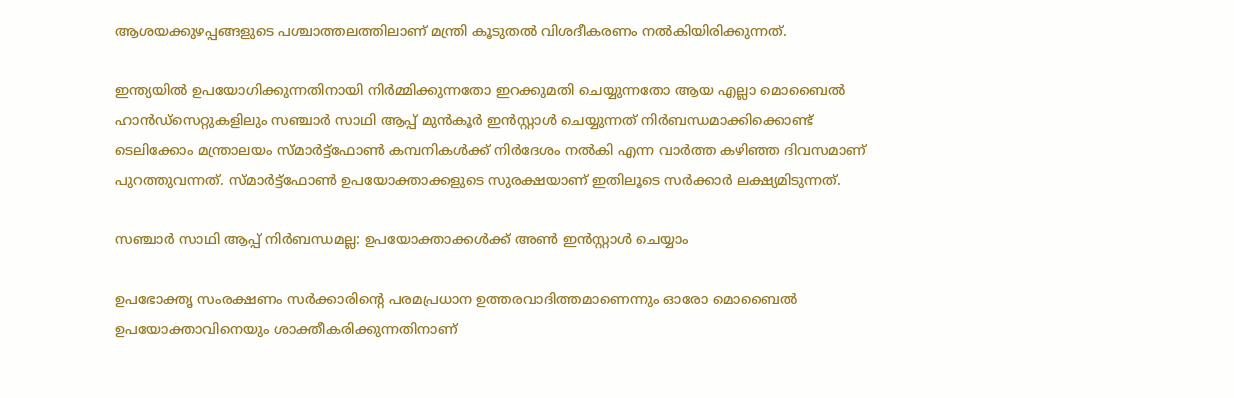ആശയക്കുഴപ്പങ്ങളുടെ പശ്ചാത്തലത്തിലാണ് മന്ത്രി കൂടുതൽ വിശദീകരണം നൽകിയിരിക്കുന്നത്.

ഇന്ത്യയിൽ ഉപയോഗിക്കുന്നതിനായി നിർമ്മിക്കുന്നതോ ഇറക്കുമതി ചെയ്യുന്നതോ ആയ എല്ലാ മൊബൈൽ ഹാൻഡ്‌സെറ്റുകളിലും സഞ്ചാർ സാഥി ആപ്പ് മുൻകൂർ ഇൻസ്റ്റാൾ ചെയ്യുന്നത് നിർബന്ധമാക്കിക്കൊണ്ട് ടെലിക്കോം മന്ത്രാലയം സ്മാർട്ട്ഫോൺ കമ്പനികൾക്ക് നിർദേശം നൽകി എന്ന വാർത്ത കഴിഞ്ഞ ദിവസമാണ് പുറത്തുവന്നത്. സ്മാർട്ട്ഫോൺ ഉപയോക്താക്കളുടെ സുരക്ഷയാണ് ഇതിലൂടെ സർക്കാർ ലക്ഷ്യമിടുന്നത്.

സഞ്ചാർ സാഥി ആപ്പ് നിർബന്ധമല്ല: ഉപയോക്താക്കൾക്ക് അ‌ൺ ഇൻസ്റ്റാൾ ചെയ്യാം

ഉപഭോക്തൃ സംരക്ഷണം സർക്കാരിന്റെ പരമപ്രധാന ഉത്തരവാദിത്തമാണെന്നും ഓരോ മൊബൈൽ ഉപയോക്താവിനെയും ശാക്തീകരിക്കുന്നതിനാണ്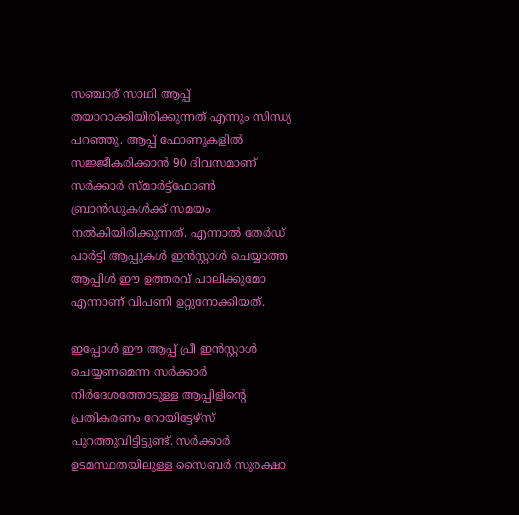സഞ്ചാര് സാഥി ആപ്പ് തയാറാക്കിയിരിക്കുന്നത് എന്നും സിന്ധ്യ പറഞ്ഞു. ആപ്പ് ഫോണുകളിൽ സജ്ജീകരിക്കാൻ 90 ദിവസമാണ് സർക്കാർ സ്മാർട്ട്ഫോൺ ബ്രാൻഡുകൾക്ക് സമയം നൽകിയിരിക്കുന്നത്. എന്നാൽ തേർഡ് പാർട്ടി ആപ്പുകൾ ഇൻസ്റ്റാൾ ചെയ്യാത്ത ആപ്പിൾ ഈ ഉത്തരവ് പാലിക്കുമോ എന്നാണ് വിപണി ഉറ്റുനോക്കിയത്.

ഇപ്പോൾ ഈ ആപ്പ് പ്രീ ഇൻസ്റ്റാൾ ചെയ്യണമെന്ന സർക്കാർ നിർദേശത്തോടുള്ള ആപ്പിളിന്റെ പ്രതികരണം റോയിട്ടേഴ്സ് പുറത്തുവിട്ടിട്ടുണ്ട്. സർക്കാർ ഉടമസ്ഥതയിലുള്ള സൈബർ സുരക്ഷാ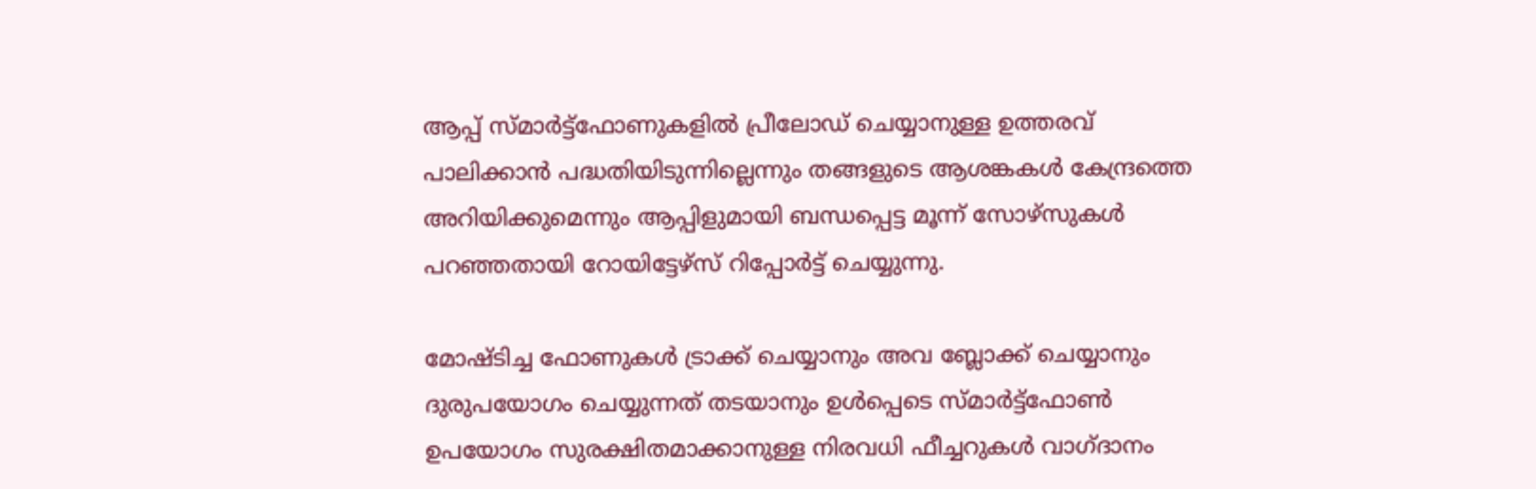ആപ്പ് സ്മാർട്ട്‌ഫോണുകളിൽ പ്രീലോഡ് ചെയ്യാനുള്ള ഉത്തരവ് പാലിക്കാൻ പദ്ധതിയിടുന്നില്ലെന്നും തങ്ങളുടെ ആശങ്കകൾ കേന്ദ്രത്തെ അറിയിക്കുമെന്നും ആപ്പിളുമായി ബന്ധപ്പെട്ട മൂന്ന് സോഴ്സുകൾ പറഞ്ഞതായി റോയിട്ടേഴ്സ് റിപ്പോർട്ട് ചെയ്യുന്നു.

മോഷ്ടിച്ച ഫോണുകൾ ട്രാക്ക് ചെയ്യാനും അവ ബ്ലോക്ക് ചെയ്യാനും ദുരുപയോഗം ചെയ്യുന്നത് തടയാനും ഉൾപ്പെടെ സ്മാർട്ട്ഫോൺ ഉപയോഗം സുരക്ഷിതമാക്കാനുള്ള നിരവധി ഫീച്ചറുകൾ വാഗ്ദാനം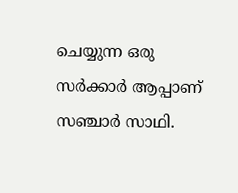ചെയ്യുന്ന ഒരു സർക്കാർ ആപ്പാണ് സഞ്ചാർ സാഥി.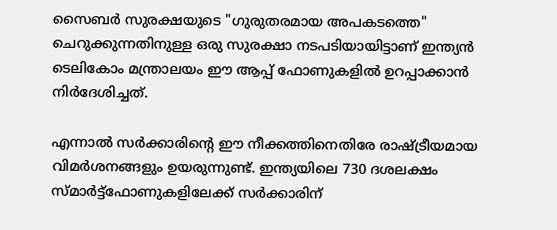സൈബർ സുരക്ഷയുടെ "ഗുരുതരമായ അപകടത്തെ" ചെറുക്കുന്നതിനുള്ള ഒരു സുരക്ഷാ നടപടിയായിട്ടാണ് ഇന്ത്യൻ ടെലികോം മന്ത്രാലയം ഈ ആപ്പ് ഫോണുകളിൽ ഉറപ്പാക്കാൻ നിർദേശിച്ചത്.

എന്നാൽ സർക്കാരിന്റെ ഈ നീക്കത്തിനെതിരേ രാഷ്ട്രീയമായ വിമർശനങ്ങളും ഉയരുന്നുണ്ട്. ഇന്ത്യയിലെ 730 ദശലക്ഷം സ്മാർട്ട്‌ഫോണുകളിലേക്ക് സർക്കാരിന്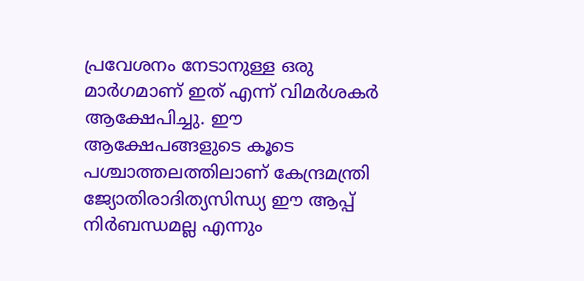പ്രവേശനം നേടാനുള്ള ഒരു മാർഗമാണ് ഇത് എന്ന് വിമർശകർ ആക്ഷേപിച്ചു. ഈ ആക്ഷേപങ്ങളുടെ കൂടെ പശ്ചാത്തലത്തിലാണ് കേന്ദ്രമന്ത്രി ജ്യോതിരാദിത്യസിന്ധ്യ ഈ ആപ്പ് നിർബന്ധമല്ല എന്നും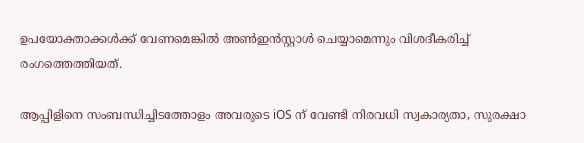ഉപയോക്താക്കൾക്ക് വേണമെങ്കിൽ അ‌ൺഇൻസ്റ്റാൾ ചെയ്യാമെന്നും വിശദീകരിച്ച് രംഗത്തെത്തിയത്.

ആപ്പിളിനെ സംബന്ധിച്ചിടത്തോളം അ‌വരുടെ iOS ന് വേണ്ടി നിരവധി സ്വകാര്യതാ, സുരക്ഷാ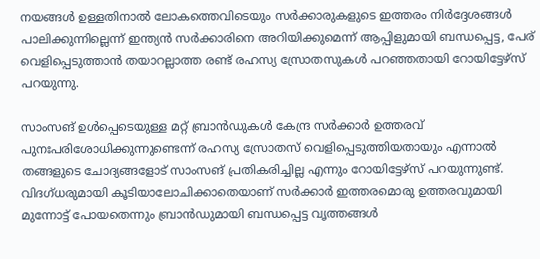നയങ്ങൾ ഉള്ളതിനാൽ ലോകത്തെവിടെയും സർക്കാരുകളുടെ ഇത്തരം നിർദ്ദേശങ്ങൾ പാലിക്കുന്നില്ലെന്ന് ഇന്ത്യൻ സർക്കാരിനെ അ‌റിയിക്കുമെന്ന് ആപ്പിളുമായി ബന്ധപ്പെട്ട, പേര് വെളിപ്പെടുത്താൻ തയാറല്ലാത്ത രണ്ട് രഹസ്യ സ്രോതസുകൾ പറഞ്ഞതായി റോയിട്ടേഴ്സ് പറയുന്നു.

സാംസങ് ഉൾപ്പെടെയുള്ള മറ്റ് ബ്രാൻഡുകൾ കേന്ദ്ര സർക്കാർ ഉത്തരവ് പുനഃപരിശോധിക്കുന്നുണ്ടെന്ന് രഹസ്യ സ്രോതസ് വെളിപ്പെടുത്തിയതായും എന്നാൽ തങ്ങളുടെ ചോദ്യങ്ങളോട് സാംസങ് പ്രതികരിച്ചില്ല എന്നും റോയിട്ടേഴ്‌സ് പറയുന്നുണ്ട്. വിദഗ്ധരുമായി കൂടിയാലോചിക്കാതെയാണ് സർക്കാർ ഇത്തരമൊരു ഉത്തരവുമായി മുന്നോട്ട് പോയതെന്നും ബ്രാൻഡുമായി ബന്ധപ്പെട്ട വൃത്തങ്ങൾ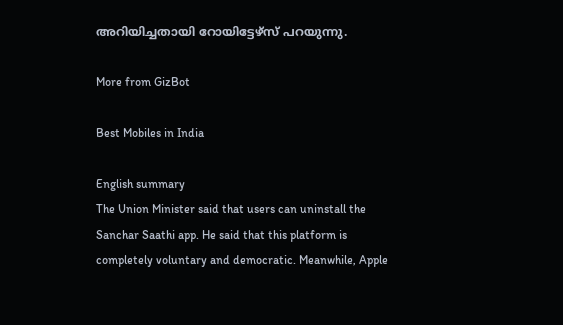അ‌റിയിച്ചതായി റോയിട്ടേഴ്സ് പറയുന്നു.

More from GizBot

Best Mobiles in India

English summary
The Union Minister said that users can uninstall the Sanchar Saathi app. He said that this platform is completely voluntary and democratic. Meanwhile, Apple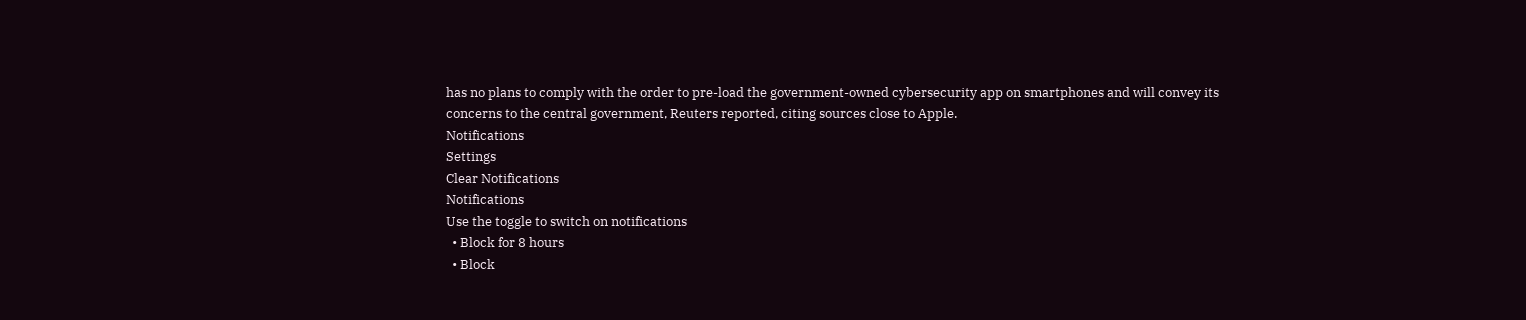has no plans to comply with the order to pre-load the government-owned cybersecurity app on smartphones and will convey its concerns to the central government, Reuters reported, citing sources close to Apple.
Notifications
Settings
Clear Notifications
Notifications
Use the toggle to switch on notifications
  • Block for 8 hours
  • Block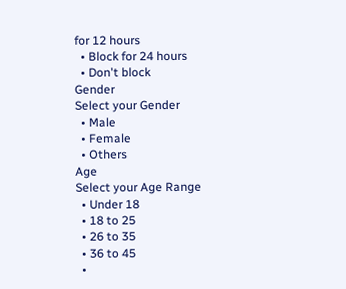for 12 hours
  • Block for 24 hours
  • Don't block
Gender
Select your Gender
  • Male
  • Female
  • Others
Age
Select your Age Range
  • Under 18
  • 18 to 25
  • 26 to 35
  • 36 to 45
  •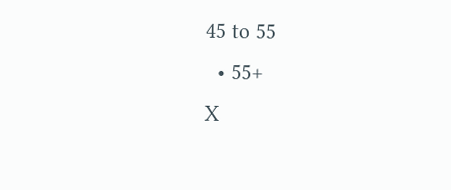45 to 55
  • 55+
X